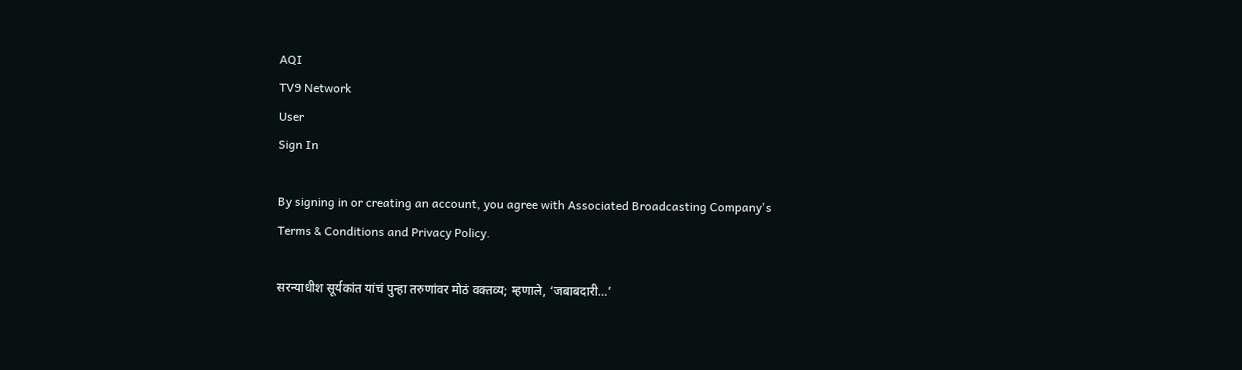AQI
TV9 Network
User
Sign In

By signing in or creating an account, you agree with Associated Broadcasting Company's Terms & Conditions and Privacy Policy.

सरन्याधीश सूर्यकांत यांचं पुन्हा तरुणांवर मोठं वक्तव्य; म्हणाले, ‘जबाबदारी…’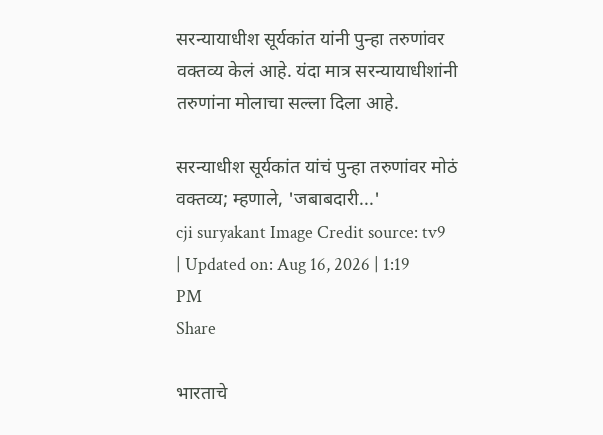सरन्यायाधीश सूर्यकांत यांनी पुन्हा तरुणांवर वक्तव्य केलं आहे. यंदा मात्र सरन्यायाधीशांनी तरुणांना मोलाचा सल्ला दिला आहे.

सरन्याधीश सूर्यकांत यांचं पुन्हा तरुणांवर मोठं वक्तव्य; म्हणाले, 'जबाबदारी...'
cji suryakant Image Credit source: tv9
| Updated on: Aug 16, 2026 | 1:19 PM
Share

भारताचे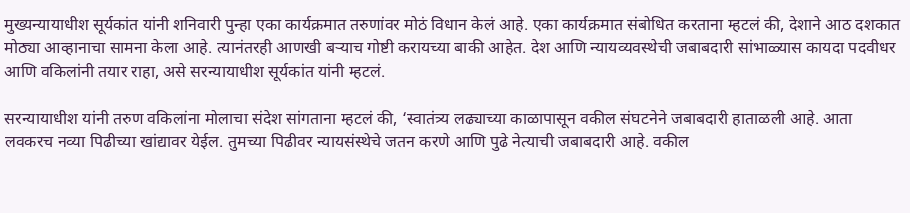मुख्यन्यायाधीश सूर्यकांत यांनी शनिवारी पुन्हा एका कार्यक्रमात तरुणांवर मोठं विधान केलं आहे. एका कार्यक्रमात संबोधित करताना म्हटलं की, देशाने आठ दशकात मोठ्या आव्हानाचा सामना केला आहे. त्यानंतरही आणखी बऱ्याच गोष्टी करायच्या बाकी आहेत. देश आणि न्यायव्यवस्थेची जबाबदारी सांभाळ्यास कायदा पदवीधर आणि वकिलांनी तयार राहा, असे सरन्यायाधीश सूर्यकांत यांनी म्हटलं.

सरन्यायाधीश यांनी तरुण वकिलांना मोलाचा संदेश सांगताना म्हटलं की, ‘स्वातंत्र्य लढ्याच्या काळापासून वकील संघटनेने जबाबदारी हाताळली आहे. आता लवकरच नव्या पिढीच्या खांद्यावर येईल. तुमच्या पिढीवर न्यायसंस्थेचे जतन करणे आणि पुढे नेत्याची जबाबदारी आहे. वकील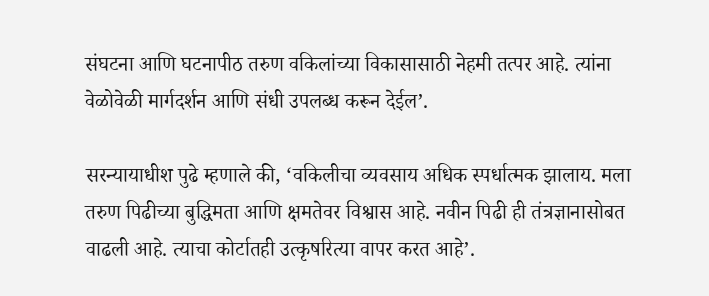संघटना आणि घटनापीठ तरुण वकिलांच्या विकासासाठी नेहमी तत्पर आहे. त्यांना वेळोवेळी मार्गदर्शन आणि संधी उपलब्ध करून देईल’.

सरन्यायाधीश पुढे म्हणाले की, ‘वकिलीचा व्यवसाय अधिक स्पर्धात्मक झालाय. मला तरुण पिढीच्या बुद्धिमता आणि क्षमतेवर विश्वास आहे. नवीन पिढी ही तंत्रज्ञानासोबत वाढली आहे. त्याचा कोर्टातही उत्कृषरित्या वापर करत आहे’.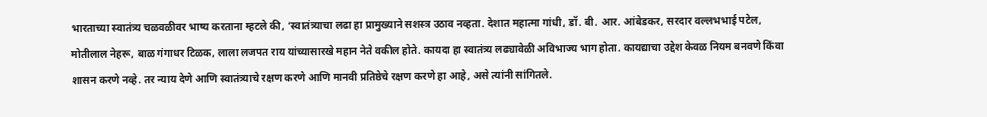भारताच्या स्वातंत्र्य चळवळीवर भाष्य करताना म्हटले की, ‘स्वातंत्र्याचा लढा हा प्रामुख्याने सशस्त्र उठाव नव्हता. देशात महात्मा गांधी, डॉ. बी. आर. आंबेडकर, सरदार वल्लभभाई पटेल, मोतीलाल नेहरू, बाळ गंगाधर टिळक, लाला लजपत राय यांच्यासारखे महान नेते वकील होते. कायदा हा स्वातंत्र्य लढ्यावेळी अविभाज्य भाग होता. कायद्याचा उद्देश केवळ नियम बनवणे किंवा शासन करणे नव्हे. तर न्याय देणे आणि स्वातंत्र्याचे रक्षण करणे आणि मानवी प्रतिष्ठेचे रक्षण करणे हा आहे, असे त्यांनी सांगितले.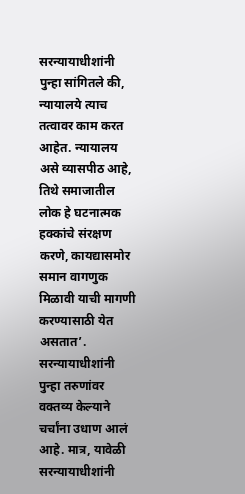सरन्यायाधीशांनी पुन्हा सांगितले की, न्यायालये त्याच तत्वावर काम करत आहेत. न्यायालय असे व्यासपीठ आहे, तिथे समाजातील लोक हे घटनात्मक हक्कांचे संरक्षण करणे, कायद्यासमोर समान वागणुक मिळावी याची मागणी करण्यासाठी येत असतात’. सरन्यायाधीशांनी पुन्हा तरुणांवर वक्तव्य केल्याने चर्चांना उधाण आलं आहे. मात्र, यावेळी सरन्यायाधीशांनी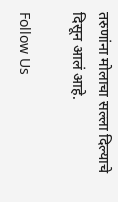तरुणांना मोलाचा सल्ला दिल्याचे दिसून आलं आहे.

Follow Us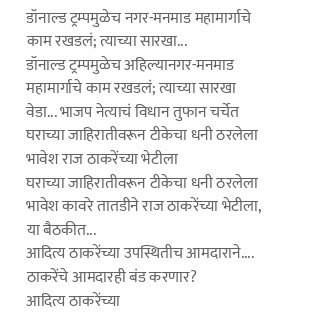डॉनाल्ड ट्रम्पमुळेच नगर-मनमाड महामार्गाचे काम रखडलं; त्याच्या सारखा...
डॉनाल्ड ट्रम्पमुळेच अहिल्यानगर-मनमाड महामार्गाचे काम रखडलं; त्याच्या सारखा वेडा... भाजप नेत्याचं विधान तुफान चर्चेत
घराच्या जाहिरातीवरून टीकेचा धनी ठरलेला भावेश राज ठाकरेंच्या भेटीला
घराच्या जाहिरातीवरून टीकेचा धनी ठरलेला भावेश कावरे तातडीने राज ठाकरेंच्या भेटीला, या बैठकीत...
आदित्य ठाकरेंच्या उपस्थितीच आमदाराने.... ठाकरेंचे आमदारही बंड करणार?
आदित्य ठाकरेंच्या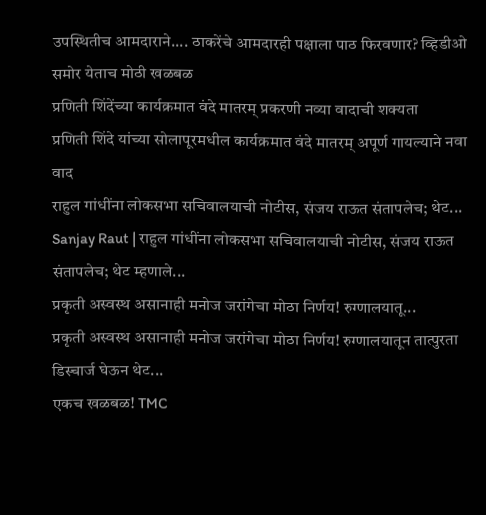उपस्थितीच आमदाराने.... ठाकरेंचे आमदारही पक्षाला पाठ फिरवणार? व्हिडीओ समोर येताच मोठी खळबळ
प्रणिती शिंदेंच्या कार्यक्रमात वंदे मातरम् प्रकरणी नव्या वादाची शक्यता
प्रणिती शिंदे यांच्या सोलापूरमधील कार्यक्रमात वंदे मातरम् अपूर्ण गायल्याने नवा वाद
राहुल गांधींना लोकसभा सचिवालयाची नोटीस, संजय राऊत संतापलेच; थेट...
Sanjay Raut | राहुल गांधींना लोकसभा सचिवालयाची नोटीस, संजय राऊत संतापलेच; थेट म्हणाले...
प्रकृती अस्वस्थ असानाही मनोज जरांगेचा मोठा निर्णय! रुग्णालयातू...
प्रकृती अस्वस्थ असानाही मनोज जरांगेचा मोठा निर्णय! रुग्णालयातून तात्पुरता डिस्चार्ज घेऊन थेट...
एकच खळबळ! TMC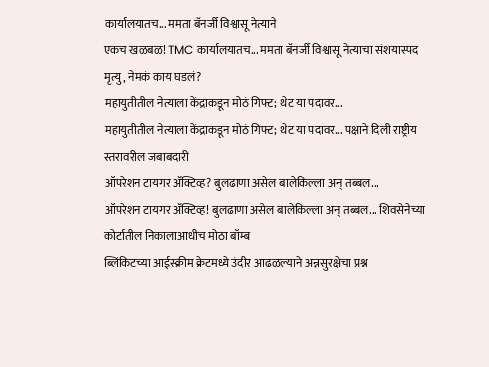कार्यालयातच... ममता बॅनर्जी विश्वासू नेत्याने
एकच खळबळ! TMC कार्यालयातच... ममता बॅनर्जी विश्वासू नेत्याचा संशयास्पद मृत्यु, नेमकं काय घडलं?
महायुतीतील नेत्याला केंद्राकडून मोठं गिफ्ट; थेट या पदावर...
महायुतीतील नेत्याला केंद्राकडून मोठं गिफ्ट; थेट या पदावर... पक्षाने दिली राष्ट्रीय स्तरावरील जबाबदारी
ऑपरेशन टायगर ॲक्टिव्ह? बुलढाणा असेल बालेकिल्ला अन् तब्बल...
ऑपरेशन टायगर ॲक्टिव्ह! बुलढाणा असेल बालेकिल्ला अन् तब्बल... शिवसेनेच्या कोर्टातील निकालाआधीच मोठा बॉम्ब
ब्लिंकिटच्या आईस्क्रीम क्रेटमध्ये उंदीर आढळल्याने अन्नसुरक्षेचा प्रश्न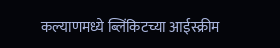कल्याणमध्ये ब्लिंकिटच्या आईस्क्रीम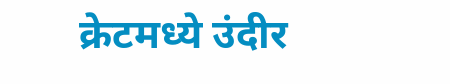क्रेटमध्ये उंदीर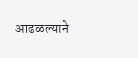आढळल्याने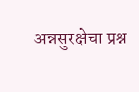अन्नसुरक्षेचा प्रश्न